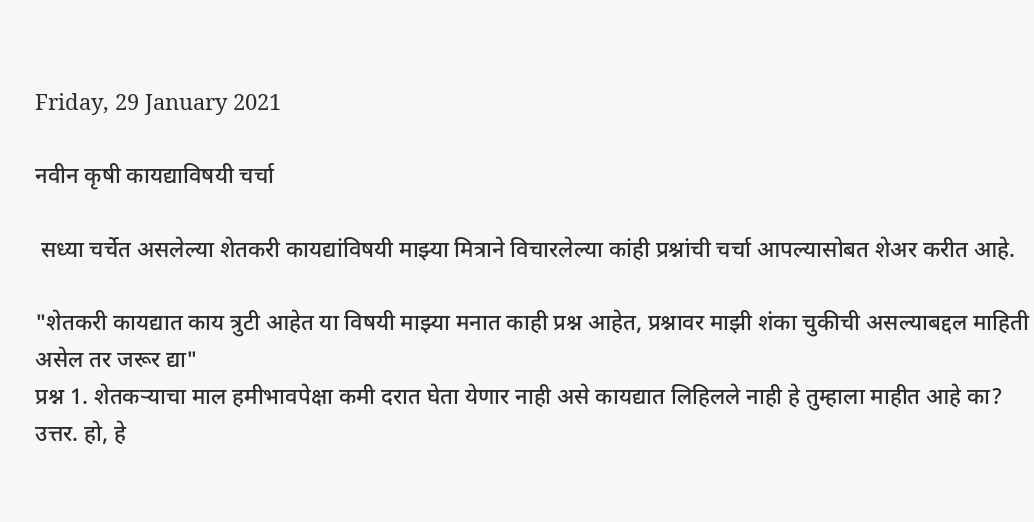Friday, 29 January 2021

नवीन कृषी कायद्याविषयी चर्चा

 सध्या चर्चेत असलेल्या शेतकरी कायद्यांविषयी माझ्या मित्राने विचारलेल्या कांही प्रश्नांची चर्चा आपल्यासोबत शेअर करीत आहे.

"शेतकरी कायद्यात काय त्रुटी आहेत या विषयी माझ्या मनात काही प्रश्न आहेत, प्रश्नावर माझी शंका चुकीची असल्याबद्दल माहिती असेल तर जरूर द्या"
प्रश्न 1. शेतकऱ्याचा माल हमीभावपेक्षा कमी दरात घेता येणार नाही असे कायद्यात लिहिलले नाही हे तुम्हाला माहीत आहे का?
उत्तर. हो, हे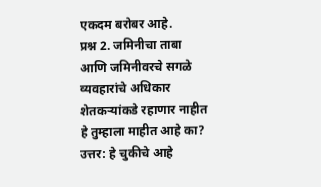एकदम बरोबर आहे.
प्रश्न 2. जमिनीचा ताबा आणि जमिनीवरचे सगळे व्यवहारांचे अधिकार शेतकऱ्यांकडे रहाणार नाहीत हे तुम्हाला माहीत आहे का?
उत्तर: हे चुकीचे आहे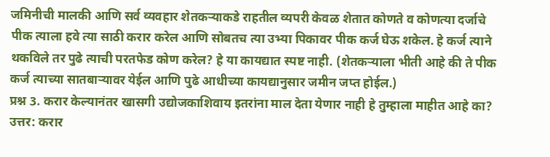जमिनीची मालकी आणि सर्व व्यवहार शेतकऱ्याकडे राहतील व्यपरी केवळ शेतात कोणते व कोणत्या दर्जाचे पीक त्याला हवे त्या साठी करार करेल आणि सोबतच त्या उभ्या पिकावर पीक कर्ज घेऊ शकेल. हे कर्ज त्याने थकविले तर पुढे त्याची परतफेड कोण करेल? हे या कायद्यात स्पष्ट नाही. (शेतकऱ्याला भीती आहे की ते पीक कर्ज त्याच्या सातबाऱ्यावर येईल आणि पुढे आधीच्या कायद्यानुसार जमीन जप्त होईल.)
प्रश्न 3. करार केल्यानंतर खासगी उद्योजकाशिवाय इतरांना माल देता येणार नाही हे तुम्हाला माहीत आहे का?
उत्तर: करार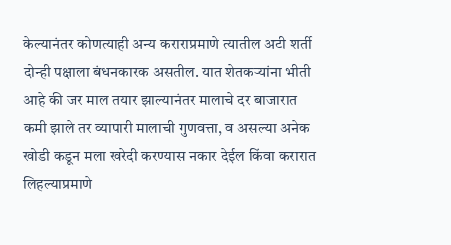केल्यानंतर कोणत्याही अन्य कराराप्रमाणे त्यातील अटी शर्ती दोन्ही पक्षाला बंधनकारक असतील. यात शेतकऱ्यांना भीती आहे की जर माल तयार झाल्यानंतर मालाचे दर बाजारात कमी झाले तर व्यापारी मालाची गुणवत्ता, व असल्या अनेक खोडी कडून मला खरेदी करण्यास नकार देईल किंवा करारात लिहल्याप्रमाणे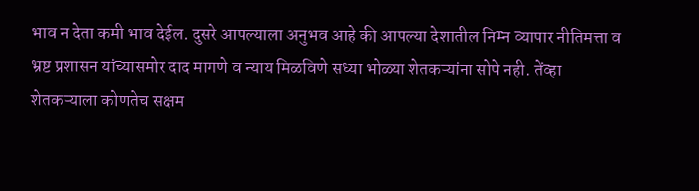भाव न देता कमी भाव देईल. दुसरे आपल्याला अनुभव आहे की आपल्या देशातील निम्न व्यापार नीतिमत्ता व भ्रष्ट प्रशासन यांच्यासमोर दाद मागणे व न्याय मिळविणे सध्या भोळ्या शेतकऱ्यांना सोपे नही. तेंव्हा शेतकऱ्याला कोणतेच सक्षम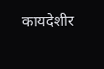कायदेशीर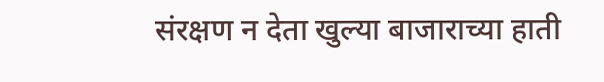संरक्षण न देता खुल्या बाजाराच्या हाती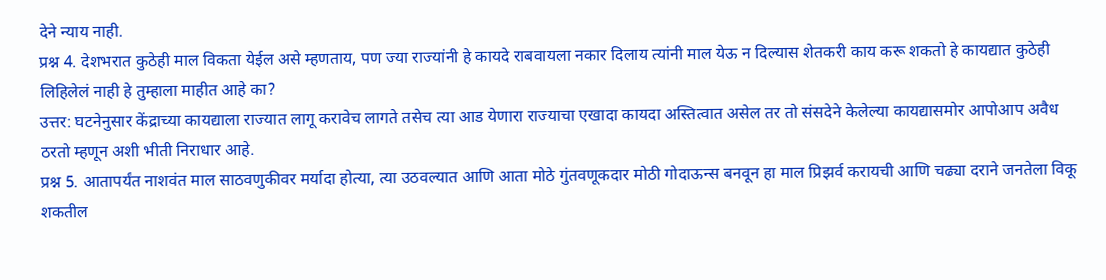देने न्याय नाही.
प्रश्न 4. देशभरात कुठेही माल विकता येईल असे म्हणताय, पण ज्या राज्यांनी हे कायदे राबवायला नकार दिलाय त्यांनी माल येऊ न दिल्यास शेतकरी काय करू शकतो हे कायद्यात कुठेही लिहिलेलं नाही हे तुम्हाला माहीत आहे का?
उत्तर: घटनेनुसार केंद्राच्या कायद्याला राज्यात लागू करावेच लागते तसेच त्या आड येणारा राज्याचा एखादा कायदा अस्तित्वात असेल तर तो संसदेने केलेल्या कायद्यासमोर आपोआप अवैध ठरतो म्हणून अशी भीती निराधार आहे.
प्रश्न 5. आतापर्यंत नाशवंत माल साठवणुकीवर मर्यादा होत्या, त्या उठवल्यात आणि आता मोठे गुंतवणूकदार मोठी गोदाऊन्स बनवून हा माल प्रिझर्व करायची आणि चढ्या दराने जनतेला विकू शकतील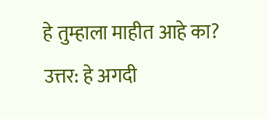हे तुम्हाला माहीत आहे का?
उत्तर: हे अगदी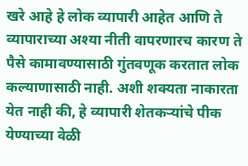खरे आहे हे लोक व्यापारी आहेत आणि ते व्यापाराच्या अश्या नीती वापरणारच कारण ते पैसे कामावण्यासाठी गुंतवणूक करतात लोक कल्याणासाठी नाही. अशी शक्यता नाकारता येत नाही की, हे व्यापारी शेतकऱ्यांचे पीक येण्याच्या वेळी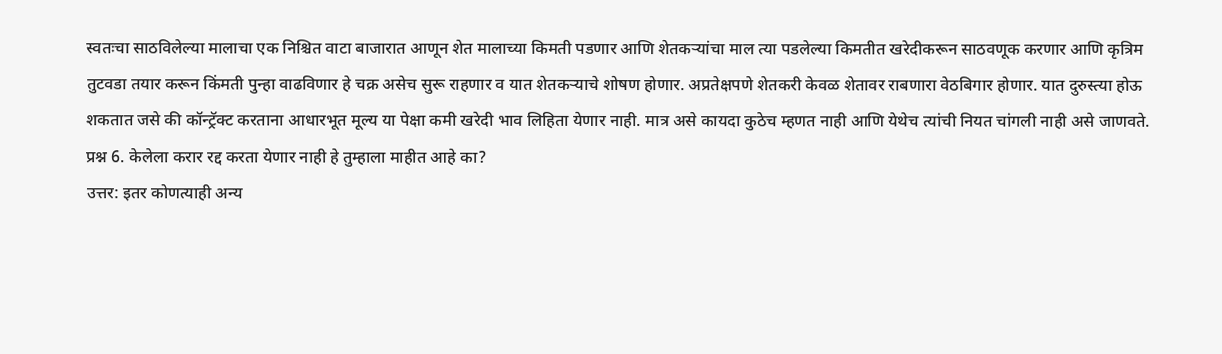स्वतःचा साठविलेल्या मालाचा एक निश्चित वाटा बाजारात आणून शेत मालाच्या किमती पडणार आणि शेतकऱ्यांचा माल त्या पडलेल्या किमतीत खरेदीकरून साठवणूक करणार आणि कृत्रिम तुटवडा तयार करून किंमती पुन्हा वाढविणार हे चक्र असेच सुरू राहणार व यात शेतकऱ्याचे शोषण होणार. अप्रतेक्षपणे शेतकरी केवळ शेतावर राबणारा वेठबिगार होणार. यात दुरुस्त्या होऊ शकतात जसे की कॉन्ट्रॅक्ट करताना आधारभूत मूल्य या पेक्षा कमी खरेदी भाव लिहिता येणार नाही. मात्र असे कायदा कुठेच म्हणत नाही आणि येथेच त्यांची नियत चांगली नाही असे जाणवते.
प्रश्न 6. केलेला करार रद्द करता येणार नाही हे तुम्हाला माहीत आहे का?
उत्तर: इतर कोणत्याही अन्य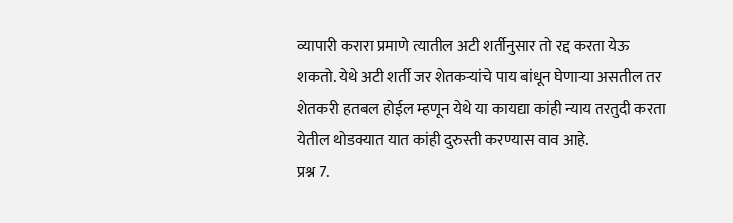व्यापारी करारा प्रमाणे त्यातील अटी शर्तीनुसार तो रद्द करता येऊ शकतो. येथे अटी शर्ती जर शेतकऱ्यांचे पाय बांधून घेणाऱ्या असतील तर शेतकरी हतबल होईल म्हणून येथे या कायद्या कांही न्याय तरतुदी करता येतील थोडक्यात यात कांही दुरुस्ती करण्यास वाव आहे.
प्रश्न 7.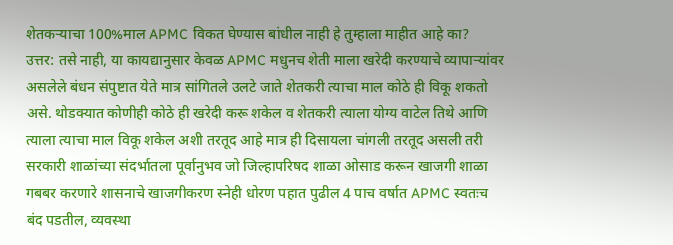शेतकऱ्याचा 100%माल APMC विकत घेण्यास बांधील नाही हे तुम्हाला माहीत आहे का?
उत्तर: तसे नाही, या कायद्यानुसार केवळ APMC मधुनच शेती माला खरेदी करण्याचे व्यापाऱ्यांवर असलेले बंधन संपुष्टात येते मात्र सांगितले उलटे जाते शेतकरी त्याचा माल कोठे ही विकू शकतो असे. थोडक्यात कोणीही कोठे ही खरेदी करू शकेल व शेतकरी त्याला योग्य वाटेल तिथे आणि त्याला त्याचा माल विकू शकेल अशी तरतूद आहे मात्र ही दिसायला चांगली तरतूद असली तरी सरकारी शाळांच्या संदर्भातला पूर्वानुभव जो जिल्हापरिषद शाळा ओसाड करून खाजगी शाळा गबबर करणारे शासनाचे खाजगीकरण स्नेही धोरण पहात पुढील 4 पाच वर्षात APMC स्वतःच बंद पडतील, व्यवस्था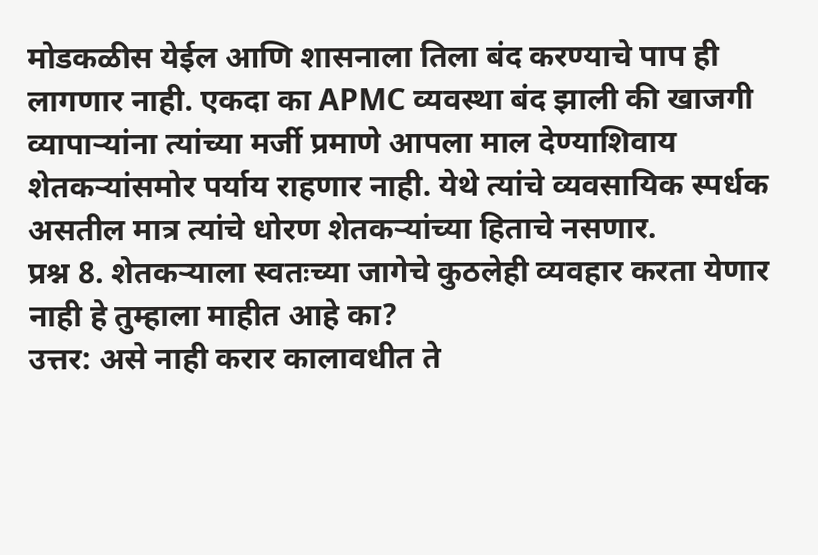मोडकळीस येईल आणि शासनाला तिला बंद करण्याचे पाप ही लागणार नाही. एकदा का APMC व्यवस्था बंद झाली की खाजगी व्यापाऱ्यांना त्यांच्या मर्जी प्रमाणे आपला माल देण्याशिवाय शेतकऱ्यांसमोर पर्याय राहणार नाही. येथे त्यांचे व्यवसायिक स्पर्धक असतील मात्र त्यांचे धोरण शेतकऱ्यांच्या हिताचे नसणार.
प्रश्न 8. शेतकऱ्याला स्वतःच्या जागेचे कुठलेही व्यवहार करता येणार नाही हे तुम्हाला माहीत आहे का?
उत्तर: असे नाही करार कालावधीत ते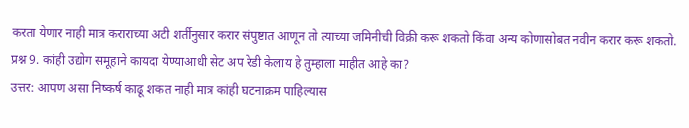करता येणार नाही मात्र कराराच्या अटी शर्तीनुसार करार संपुष्टात आणून तो त्याच्या जमिनीची विक्री करू शकतो किंवा अन्य कोणासोबत नवीन करार करू शकतो.
प्रश्न 9. कांही उद्योग समूहाने कायदा येण्याआधी सेट अप रेडी केलाय हे तुम्हाला माहीत आहे का?
उत्तर: आपण असा निष्कर्ष काढू शकत नाही मात्र कांही घटनाक्रम पाहिल्यास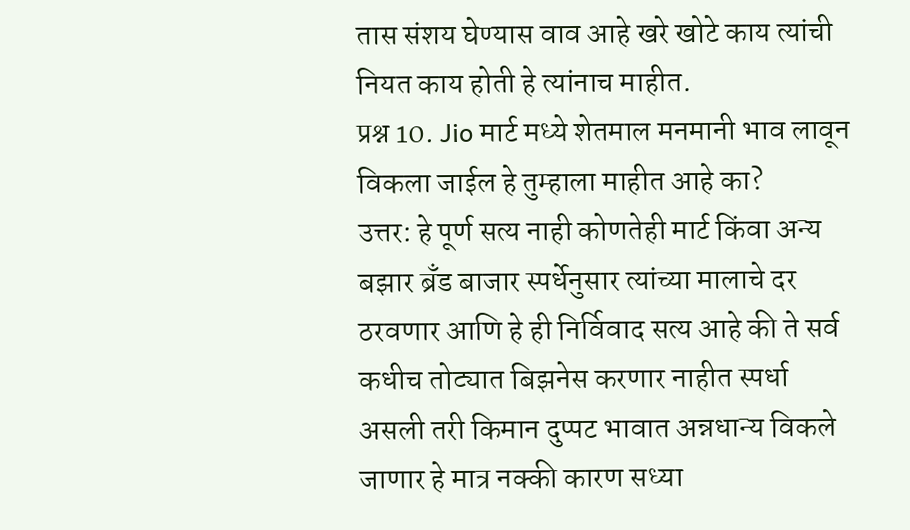तास संशय घेण्यास वाव आहे खरे खोटे काय त्यांची नियत काय होती हे त्यांनाच माहीत.
प्रश्न 10. Jio मार्ट मध्ये शेतमाल मनमानी भाव लावून विकला जाईल हे तुम्हाला माहीत आहे का?
उत्तर: हे पूर्ण सत्य नाही कोणतेही मार्ट किंवा अन्य बझार ब्रँड बाजार स्पर्धेनुसार त्यांच्या मालाचे दर ठरवणार आणि हे ही निर्विवाद सत्य आहे की ते सर्व कधीच तोट्यात बिझनेस करणार नाहीत स्पर्धा असली तरी किमान दुप्पट भावात अन्नधान्य विकले जाणार हे मात्र नक्की कारण सध्या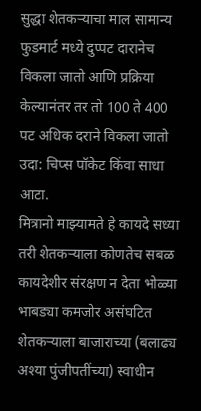सुद्धा शेतकऱ्याचा माल सामान्य फुडमार्ट मध्ये दुप्पट दारानेच विकला जातो आणि प्रक्रिया केल्यानंतर तर तो 100 ते 400 पट अधिक दराने विकला जातो उदा: चिप्स पॉकेट किंवा साधा आटा.
मित्रानो माझ्यामते हे कायदे सध्या तरी शेतकऱ्याला कोणतेच सबळ कायदेशीर संरक्षण न देता भोळ्या भाबड्या कमजोर असंघटित शेतकऱ्याला बाजाराच्या (बलाढ्य अश्या पुंजीपतींच्या) स्वाधीन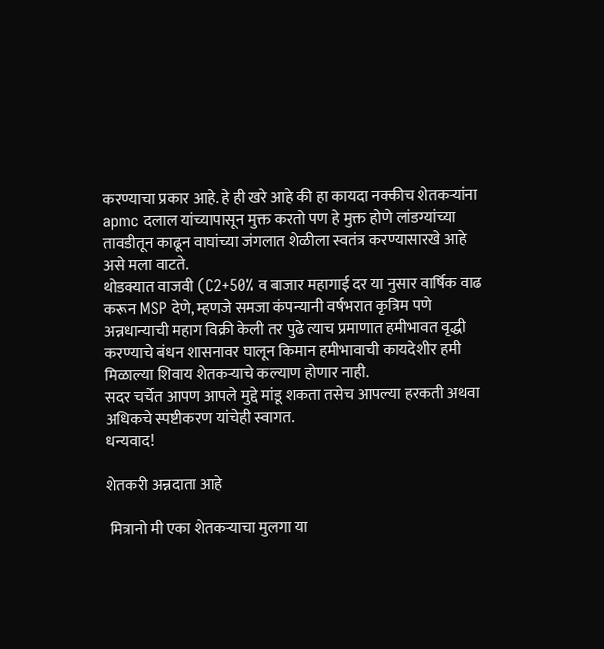करण्याचा प्रकार आहे. हे ही खरे आहे की हा कायदा नक्कीच शेतकऱ्यांना apmc दलाल यांच्यापासून मुक्त करतो पण हे मुक्त होणे लांडग्यांच्या तावडीतून काढून वाघांच्या जंगलात शेळीला स्वतंत्र करण्यासारखे आहे असे मला वाटते.
थोडक्यात वाजवी (C2+50% व बाजार महागाई दर या नुसार वार्षिक वाढ करून MSP देणे, म्हणजे समजा कंपन्यानी वर्षभरात कृत्रिम पणे अन्नधान्याची महाग विक्री केली तर पुढे त्याच प्रमाणात हमीभावत वृद्धी करण्याचे बंधन शासनावर घालून किमान हमीभावाची कायदेशीर हमी मिळाल्या शिवाय शेतकऱ्याचे कल्याण होणार नाही.
सदर चर्चेत आपण आपले मुद्दे मांडू शकता तसेच आपल्या हरकती अथवा अधिकचे स्पष्टीकरण यांचेही स्वागत.
धन्यवाद!

शेतकरी अन्नदाता आहे

 मित्रानो मी एका शेतकऱ्याचा मुलगा या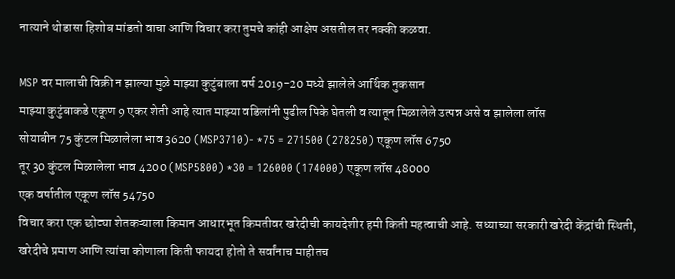नात्याने थोडासा हिशोब मांडतो वाचा आणि विचार करा तुमचे कांही आक्षेप असतील तर नक्की कळवा.

MSP वर मालाची विक्री न झाल्या मुळे माझ्या कुटुंबाला वर्ष 2019-20 मध्ये झालेले आर्थिक नुकसान
माझ्या कुटुंबाकडे एकूण 9 एकर शेती आहे त्यात माझ्या वडिलांनी पुढील पिके घेतली व त्यातून मिळालेले उत्पन्न असे व झालेला लॉस
सोयाबीन 75 कुंटल मिळालेला भाव 3620 (MSP3710)- *75 = 271500 (278250) एकूण लॉस 6750
तूर 30 कुंटल मिळालेला भाव 4200 (MSP5800) *30 = 126000 (174000) एकूण लॉस 48000
एक वर्षातील एकूण लॉस 54750
विचार करा एक छोट्या शेतकऱ्याला किमान आधारभूत किमतीवर खरेदीची कायदेशीर हमी किती महत्वाची आहे. सध्याच्या सरकारी खरेदी केंद्रांची स्थिती, खरेदीचे प्रमाण आणि त्यांचा कोणाला किती फायदा होतो ते सर्वांनाच माहीतच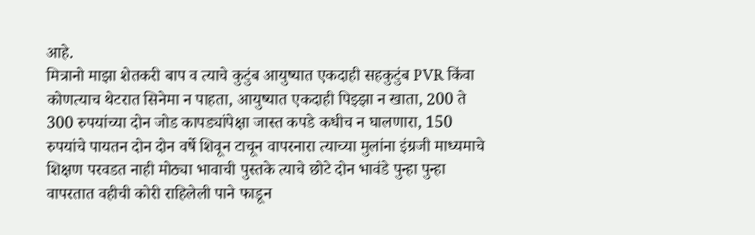आहे.
मित्रानो माझा शेतकरी बाप व त्याचे कुटुंब आयुष्यात एकदाही सहकुटुंब PVR किंवा कोणत्याच थेटरात सिनेमा न पाहता, आयुष्यात एकदाही पिझ्झा न खाता, 200 ते 300 रुपयांच्या दोन जोड कापड्यांपेक्षा जास्त कपडे कधीच न घालणारा, 150 रुपयांचे पायतन दोन दोन वर्षे शिवून टाचून वापरनारा त्याच्या मुलांना इंग्रजी माध्यमाचे शिक्षण परवडत नाही मोठ्या भावाची पुस्तके त्याचे छोटे दोन भावंडे पुन्हा पुन्हा वापरतात वहीची कोरी राहिलेली पाने फाडून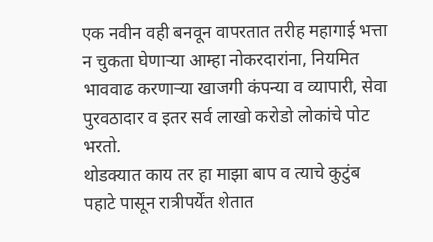एक नवीन वही बनवून वापरतात तरीह महागाई भत्ता न चुकता घेणाऱ्या आम्हा नोकरदारांना, नियमित भाववाढ करणाऱ्या खाजगी कंपन्या व व्यापारी, सेवा पुरवठादार व इतर सर्व लाखो करोडो लोकांचे पोट भरतो.
थोडक्यात काय तर हा माझा बाप व त्याचे कुटुंब पहाटे पासून रात्रीपर्येंत शेतात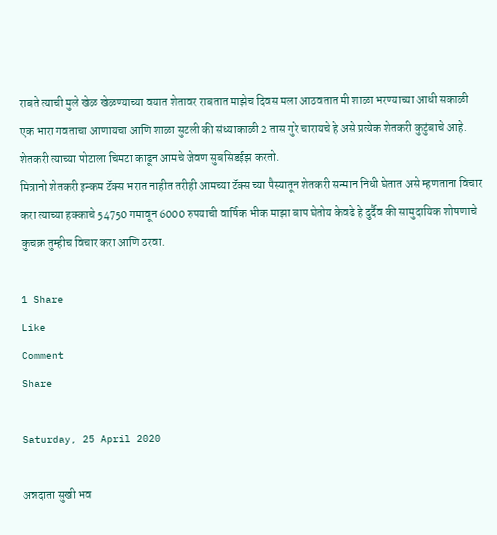राबते त्याची मुले खेळ खेळण्याच्या वयात शेतावर राबतात माझेच दिवस मला आठवतात मी शाळा भरण्याच्या आधी सकाळी एक भारा गवताचा आणायचा आणि शाळा सुटली की संध्याकाळी 2 तास गुरे चारायचे हे असे प्रत्येक शेतकरी कुटुंबाचे आहे. शेतकरी त्याच्या पोटाला चिमटा काढून आमचे जेवण सुबसिडईझ करतो.
मित्रानो शेतकरी इन्कम टॅक्स भरात नाहीत तरीही आमच्या टॅक्स च्या पैस्यातून शेतकरी सन्मान निधी घेतात असे म्हणताना विचार करा त्याच्या हक्काचे 54750 गमावून 6000 रुपयाची वार्षिक भीक माझा बाप घेतोय केवढे हे दुर्दैव की सामुदायिक शोषणाचे कुचक्र तुम्हीच विचार करा आणि ठरवा.

1 Share
Like
Comment
Share

Saturday, 25 April 2020

अन्नदाता सुखी भव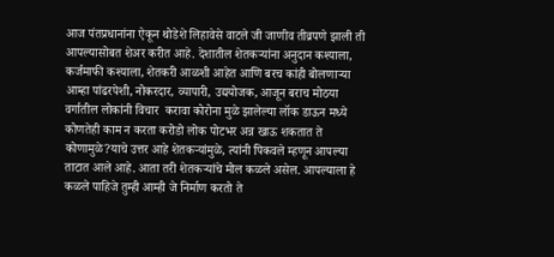आज पंतप्रधानांना ऐकून थोडेशे लिहावेसे वाटले जी जाणीव तीव्रपणे झाली ती आपल्यासोबत शेअर करीत आहे. देशातील शेतकऱ्यांना अनुदान कश्याला, कर्जमाफी कश्याला, शेतकरी आळशी आहेत आणि बरच कांही बोलणाऱ्या आम्हा पांढरपेशी, नोकरदार, व्यापारी, उद्ययोजक, आजून बराच मोठया वर्गातील लोकांनी विचार  करावा कोरोना मुळे झालेल्या लॉक डाऊन मध्ये कोणतेही काम न करता करोडो लोक पोटभर अन्न खाऊ शकतात ते कोणामुळे?याचे उत्तर आहे शेतकऱ्यांमुळे, त्यांनी पिकवले म्हणून आपल्या ताटात आले आहे. आता तरी शेतकऱ्यांचे मोल कळले असेल. आपल्याला हे कळले पाहिजे तुम्ही आम्ही जे निर्माण करतो ते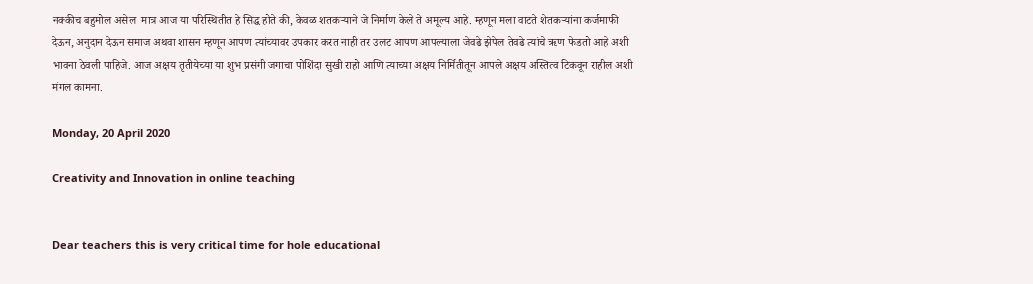नक्कीच बहुमोल असेल  मात्र आज या परिस्थितीत हे सिद्ध होते की, केवळ शतकऱ्याने जे निर्माण केले ते अमूल्य आहे. म्हणून मला वाटते शेतकऱ्यांना कर्जमाफी देऊन, अनुदान देऊन समाज अथवा शासन म्हणून आपण त्यांच्यावर उपकार करत नाही तर उलट आपण आपल्याला जेवढे झेपेल तेवढे त्यांचे ऋण फेडतो आहे अशी भावना ठेवली पाहिजे. आज अक्षय तृतीयेच्या या शुभ प्रसंगी जगाचा पोशिंदा सुखी राहो आणि त्याच्या अक्षय निर्मितीतून आपले अक्षय अस्तित्व टिकवून राहील अशी मंगल कामना.

Monday, 20 April 2020

Creativity and Innovation in online teaching


Dear teachers this is very critical time for hole educational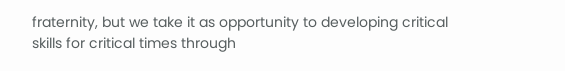fraternity, but we take it as opportunity to developing critical skills for critical times through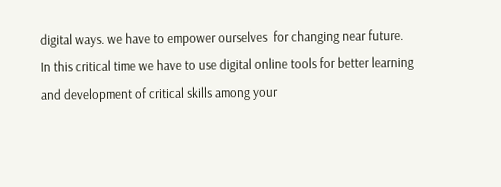digital ways. we have to empower ourselves  for changing near future.
In this critical time we have to use digital online tools for better learning and development of critical skills among your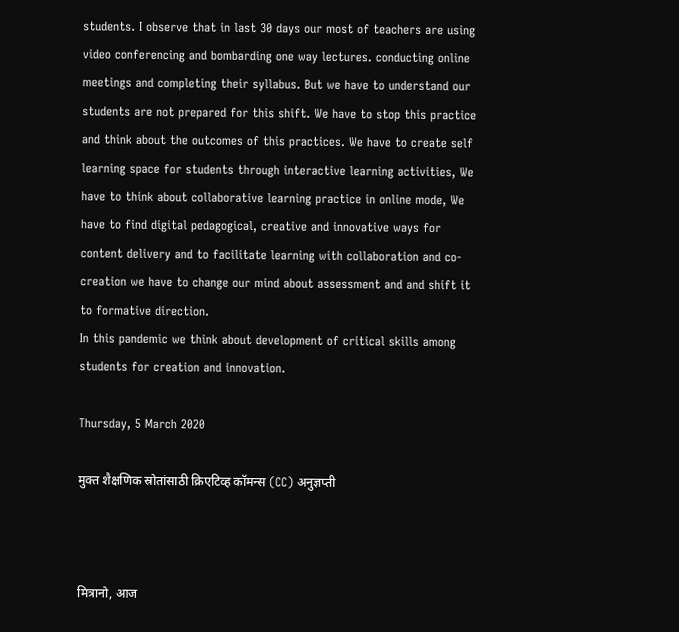students. I observe that in last 30 days our most of teachers are using video conferencing and bombarding one way lectures. conducting online meetings and completing their syllabus. But we have to understand our students are not prepared for this shift. We have to stop this practice and think about the outcomes of this practices. We have to create self learning space for students through interactive learning activities, We have to think about collaborative learning practice in online mode, We have to find digital pedagogical, creative and innovative ways for content delivery and to facilitate learning with collaboration and co-creation we have to change our mind about assessment and and shift it to formative direction.
In this pandemic we think about development of critical skills among students for creation and innovation.

Thursday, 5 March 2020

मुक्त शैक्षणिक स्रोतांसाठी क्रिएटिव्ह कॉमन्स (CC) अनुज्ञप्ती



मित्रानो, आज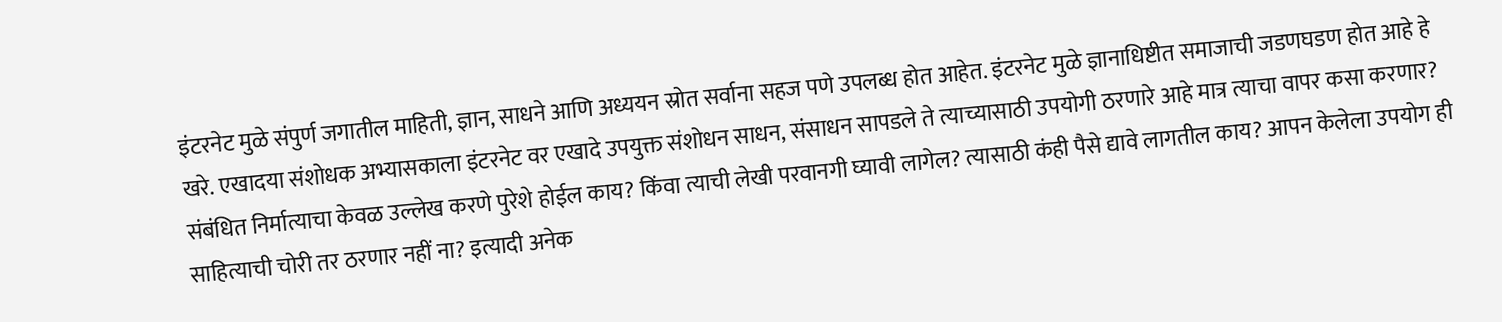इंटरनेट मुळे संपुर्ण जगातील माहिती, ज्ञान, साधने आणि अध्ययन स्रोत सर्वाना सहज पणे उपलब्ध होत आहेत. इंटरनेट मुळे ज्ञानाधिष्टीत समाजाची जडणघडण होत आहे हे खरे. एखादया संशोधक अभ्यासकाला इंटरनेट वर एखादे उपयुक्त संशोधन साधन, संसाधन सापडले ते त्याच्यासाठी उपयोगी ठरणारे आहे मात्र त्याचा वापर कसा करणार? संबंधित निर्मात्याचा केवळ उल्लेख करणे पुरेशे होईल काय? किंवा त्याची लेखी परवानगी घ्यावी लागेल? त्यासाठी कंही पैसे द्यावे लागतील काय? आपन केलेला उपयोग ही साहित्याची चोरी तर ठरणार नहीं ना? इत्यादी अनेक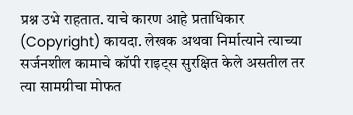प्रश्न उभे राहतात. याचे कारण आहे प्रताधिकार (Copyright) कायदा. लेखक अथवा निर्मात्याने त्याच्या सर्जनशील कामाचे कॉपी राइट्स सुरक्षित केले असतील तर त्या सामग्रीचा मोफत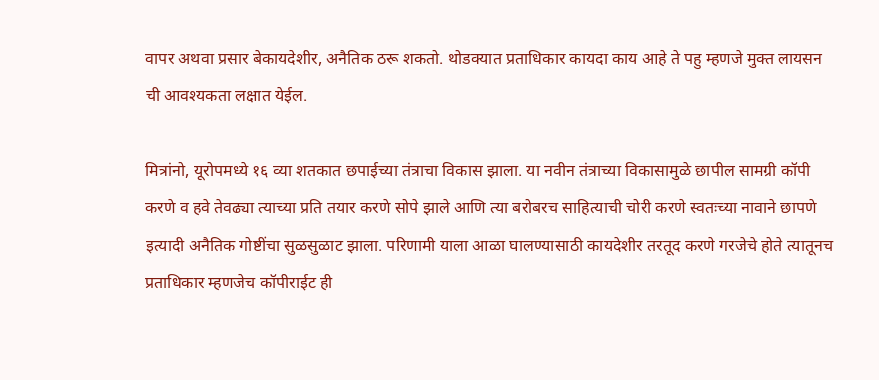वापर अथवा प्रसार बेकायदेशीर, अनैतिक ठरू शकतो. थोडक्यात प्रताधिकार कायदा काय आहे ते पहु म्हणजे मुक्त लायसन ची आवश्यकता लक्षात येईल.

मित्रांनो, यूरोपमध्ये १६ व्या शतकात छपाईच्या तंत्राचा विकास झाला. या नवीन तंत्राच्या विकासामुळे छापील सामग्री कॉपी करणे व हवे तेवढ्या त्याच्या प्रति तयार करणे सोपे झाले आणि त्या बरोबरच साहित्याची चोरी करणे स्वतःच्या नावाने छापणे इत्यादी अनैतिक गोष्टींचा सुळसुळाट झाला. परिणामी याला आळा घालण्यासाठी कायदेशीर तरतूद करणे गरजेचे होते त्यातूनच प्रताधिकार म्हणजेच कॉपीराईट ही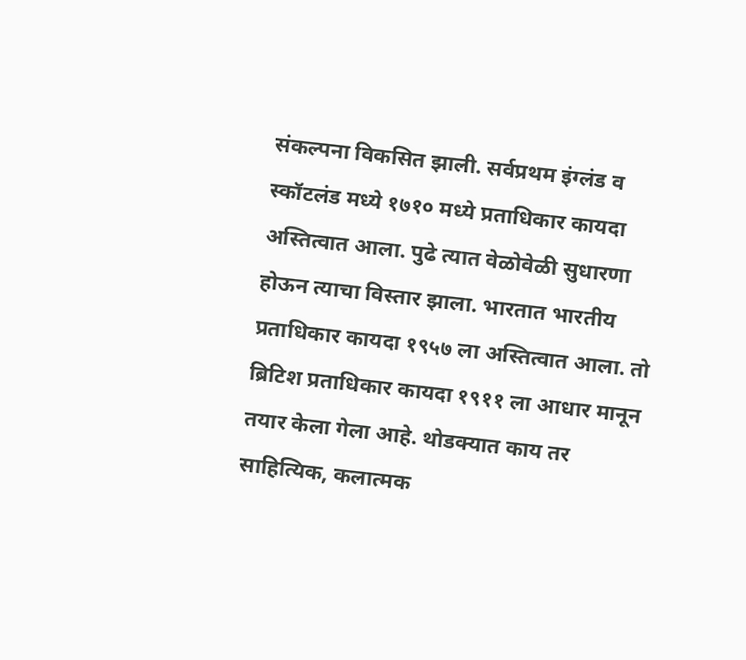संकल्पना विकसित झाली. सर्वप्रथम इंग्लंड व स्कॉटलंड मध्ये १७१० मध्ये प्रताधिकार कायदा अस्तित्वात आला. पुढे त्यात वेळोवेळी सुधारणा होऊन त्याचा विस्तार झाला. भारतात भारतीय प्रताधिकार कायदा १९५७ ला अस्तित्वात आला. तो ब्रिटिश प्रताधिकार कायदा १९११ ला आधार मानून तयार केला गेला आहे. थोडक्यात काय तर साहित्यिक, कलात्मक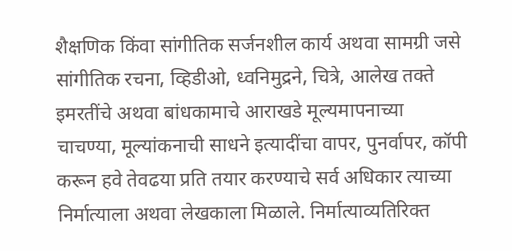शैक्षणिक किंवा सांगीतिक सर्जनशील कार्य अथवा सामग्री जसे सांगीतिक रचना, व्हिडीओ, ध्वनिमुद्रने, चित्रे, आलेख तक्ते इमरतींचे अथवा बांधकामाचे आराखडे मूल्यमापनाच्या चाचण्या, मूल्यांकनाची साधने इत्यादींचा वापर, पुनर्वापर, कॉपी करून हवे तेवढया प्रति तयार करण्याचे सर्व अधिकार त्याच्या निर्मात्याला अथवा लेखकाला मिळाले. निर्मात्याव्यतिरिक्त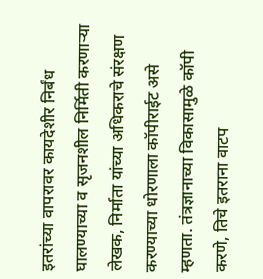इतरांच्या वापरावर कायदेशीर निर्बंध घालण्याच्या व सृजनशील निर्मिती करणाऱ्या लेखक, निर्माता यांच्या अधिकराचे संरक्षण करण्याच्या धोरणाला कॉपीराईट असे म्हणता. तंत्रज्ञानाच्या विकासामुळे कॉपी करणे, तिचे इतराना वाटप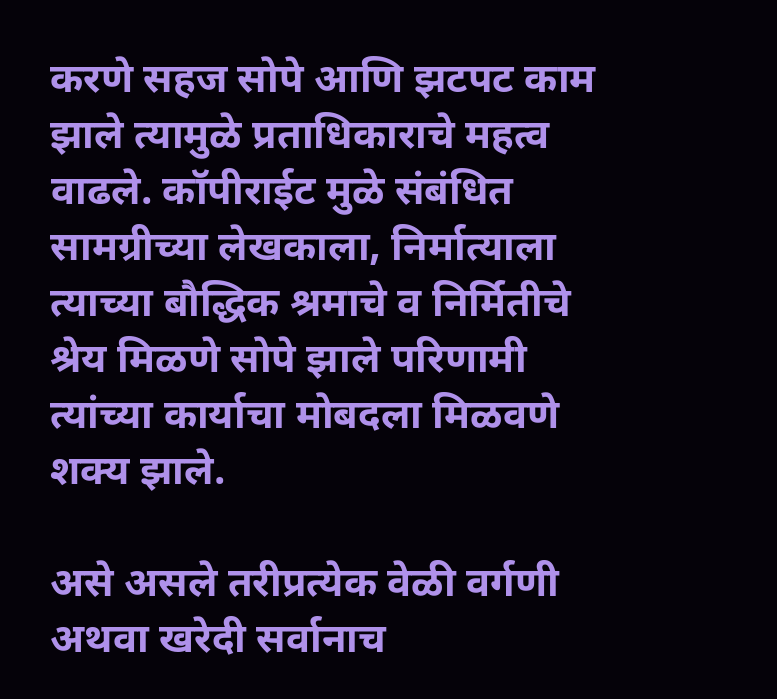करणे सहज सोपे आणि झटपट काम झाले त्यामुळे प्रताधिकाराचे महत्व वाढले. कॉपीराईट मुळे संबंधित सामग्रीच्या लेखकाला, निर्मात्याला त्याच्या बौद्धिक श्रमाचे व निर्मितीचे श्रेय मिळणे सोपे झाले परिणामी त्यांच्या कार्याचा मोबदला मिळवणे शक्य झाले.

असे असले तरीप्रत्येक वेळी वर्गणी अथवा खरेदी सर्वानाच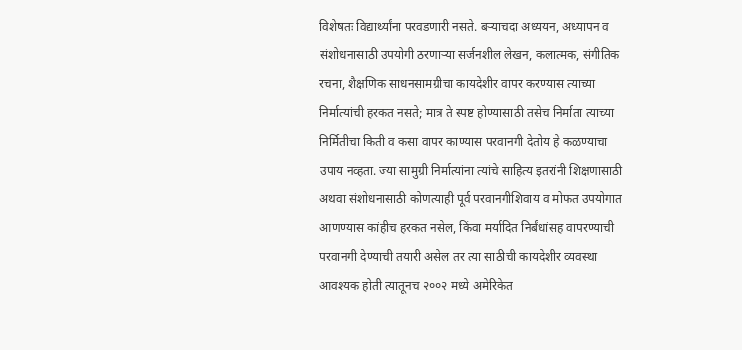विशेषतः विद्यार्थ्यांना परवडणारी नसते. बऱ्याचदा अध्ययन, अध्यापन व संशोधनासाठी उपयोगी ठरणाऱ्या सर्जनशील लेखन, कलात्मक, संगीतिक रचना, शैक्षणिक साधनसामग्रीचा कायदेशीर वापर करण्यास त्याच्या निर्मात्यांची हरकत नसते; मात्र ते स्पष्ट होण्यासाठी तसेच निर्माता त्याच्या निर्मितीचा किती व कसा वापर काण्यास परवानगी देतोय हे कळण्याचा उपाय नव्हता. ज्या सामुग्री निर्मात्यांना त्यांचे साहित्य इतरांनी शिक्षणासाठी अथवा संशोधनासाठी कोणत्याही पूर्व परवानगीशिवाय व मोफत उपयोगात आणण्यास कांहीच हरकत नसेल, किंवा मर्यादित निर्बंधांसह वापरण्याची परवानगी देण्याची तयारी असेल तर त्या साठीची कायदेशीर व्यवस्था आवश्यक होती त्यातूनच २००२ मध्ये अमेरिकेत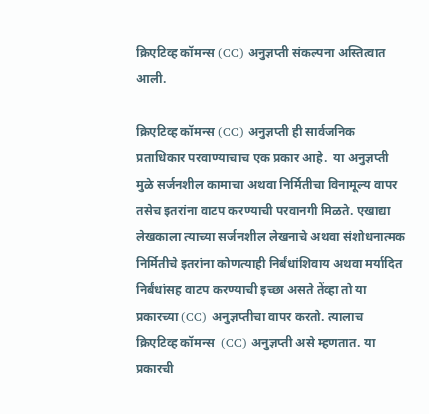क्रिएटिव्ह कॉमन्स (CC) अनुज्ञप्ती संकल्पना अस्तित्वात आली.

क्रिएटिव्ह कॉमन्स (CC) अनुज्ञप्ती ही सार्वजनिक प्रताधिकार परवाण्याचाच एक प्रकार आहे.  या अनुज्ञप्ती मुळे सर्जनशील कामाचा अथवा निर्मितीचा विनामूल्य वापर तसेच इतरांना वाटप करण्याची परवानगी मिळते. एखाद्या लेखकाला त्याच्या सर्जनशील लेखनाचे अथवा संशोधनात्मक निर्मितीचे इतरांना कोणत्याही निर्बंधांशिवाय अथवा मर्यादित निर्बंधांसह वाटप करण्याची इच्छा असते तेंव्हा तो या प्रकारच्या (CC) अनुज्ञप्तीचा वापर करतो. त्यालाच क्रिएटिव्ह कॉमन्स  (CC) अनुज्ञप्ती असे म्हणतात. या प्रकारची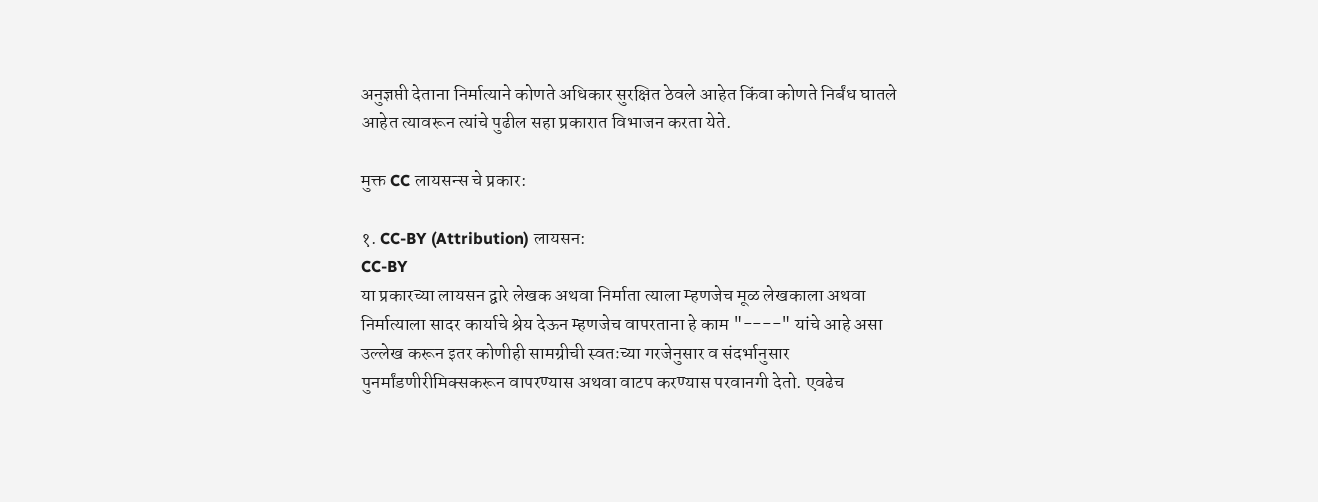अनुज्ञप्ती देताना निर्मात्याने कोणते अधिकार सुरक्षित ठेवले आहेत किंवा कोणते निर्बंध घातले आहेत त्यावरून त्यांचे पुढील सहा प्रकारात विभाजन करता येते.

मुक्त CC लायसन्स चे प्रकार:

१. CC-BY (Attribution) लायसन:
CC-BY
या प्रकारच्या लायसन द्वारे लेखक अथवा निर्माता त्याला म्हणजेच मूळ लेखकाला अथवा  निर्मात्याला सादर कार्याचे श्रेय देऊन म्हणजेच वापरताना हे काम "----" यांचे आहे असा उल्लेख करून इतर कोणीही सामग्रीची स्वतःच्या गरजेनुसार व संदर्भानुसार पुनर्मांडणीरीमिक्सकरून वापरण्यास अथवा वाटप करण्यास परवानगी देतो. एवढेच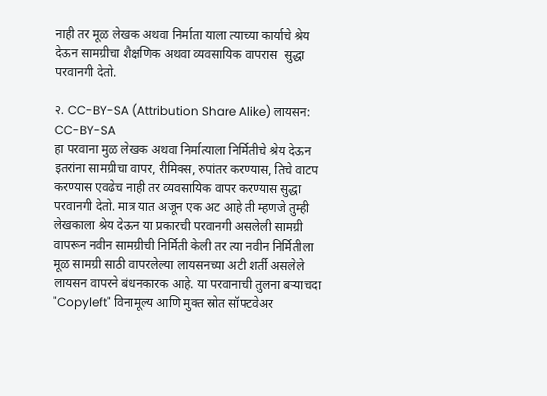नाही तर मूळ लेखक अथवा निर्माता याला त्याच्या कार्याचे श्रेय देऊन सामग्रीचा शैक्षणिक अथवा व्यवसायिक वापरास  सुद्धा परवानगी देतो.

२. CC-BY-SA (Attribution Share Alike) लायसन:
CC-BY-SA
हा परवाना मुळ लेखक अथवा निर्मात्याला निर्मितीचे श्रेय देऊन इतरांना सामग्रीचा वापर, रीमिक्स, रुपांतर करण्यास, तिचे वाटप करण्यास एवढेच नाही तर व्यवसायिक वापर करण्यास सुद्धा परवानगी देतो. मात्र यात अजून एक अट आहे ती म्हणजे तुम्ही लेखकाला श्रेय देऊन या प्रकारची परवानगी असलेली सामग्री वापरून नवीन सामग्रीची निर्मिती केली तर त्या नवीन निर्मितीला मूळ सामग्री साठी वापरलेल्या लायसनच्या अटी शर्ती असलेले लायसन वापरने बंधनकारक आहे. या परवानाची तुलना बर्‍याचदा "Copyleft" विनामूल्य आणि मुक्त स्रोत सॉफ्टवेअर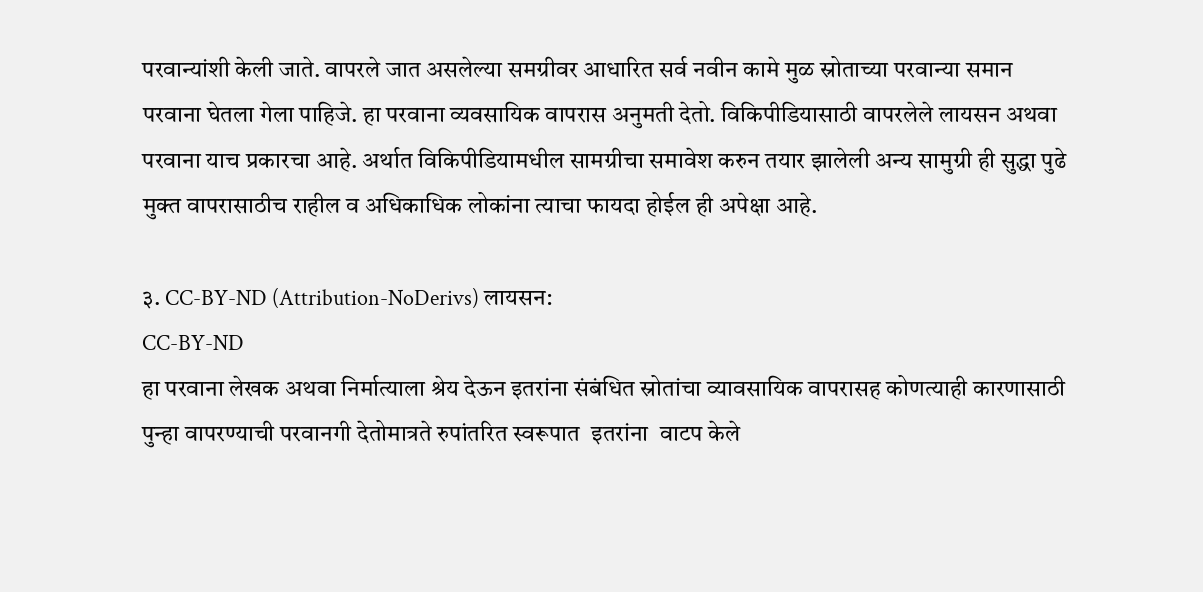परवान्यांशी केली जाते. वापरले जात असलेल्या समग्रीवर आधारित सर्व नवीन कामे मुळ स्रोताच्या परवान्या समान परवाना घेतला गेला पाहिजे. हा परवाना व्यवसायिक वापरास अनुमती देतो. विकिपीडियासाठी वापरलेले लायसन अथवा परवाना याच प्रकारचा आहे. अर्थात विकिपीडियामधील सामग्रीचा समावेश करुन तयार झालेली अन्य सामुग्री ही सुद्धा पुढे मुक्त वापरासाठीच राहील व अधिकाधिक लोकांना त्याचा फायदा होईल ही अपेक्षा आहे.

३. CC-BY-ND (Attribution-NoDerivs) लायसन:
CC-BY-ND
हा परवाना लेखक अथवा निर्मात्याला श्रेय देऊन इतरांना संबंधित स्रोतांचा व्यावसायिक वापरासह कोणत्याही कारणासाठी पुन्हा वापरण्याची परवानगी देतोमात्रते रुपांतरित स्वरूपात  इतरांना  वाटप केले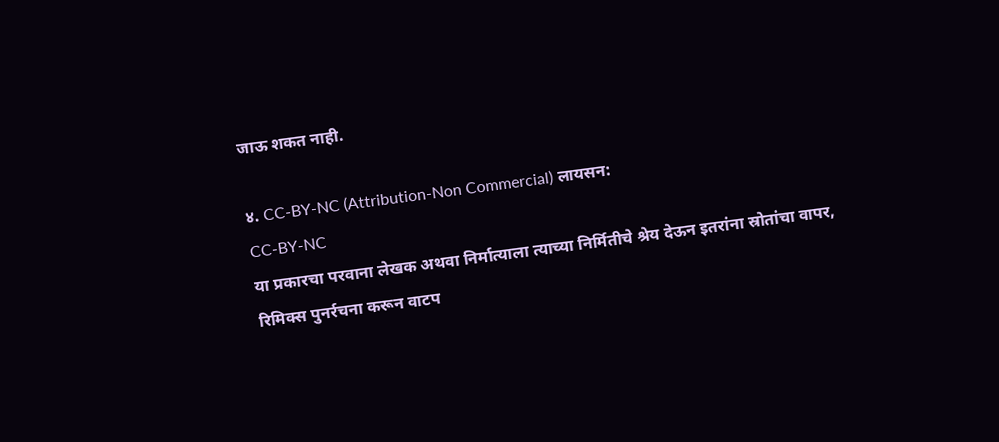जाऊ शकत नाही.

४. CC-BY-NC (Attribution-Non Commercial) लायसन:
CC-BY-NC
या प्रकारचा परवाना लेखक अथवा निर्मात्याला त्याच्या निर्मितीचे श्रेय देऊन इतरांना स्रोतांचा वापर, रिमिक्स पुनर्रचना करून वाटप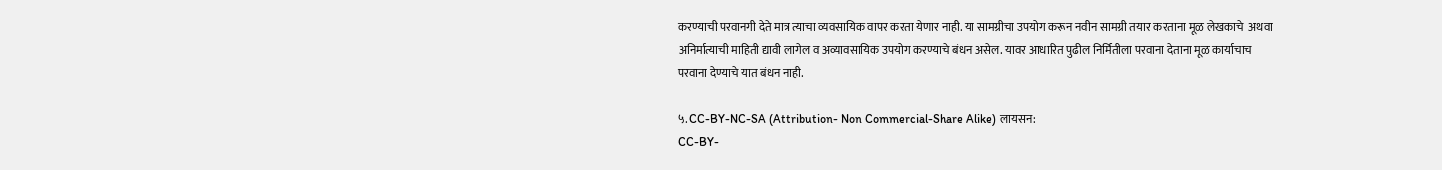करण्याची परवानगी देते मात्र त्याचा व्यवसायिक वापर करता येणार नाही. या सामग्रीचा उपयोग करून नवीन सामग्री तयार करताना मूळ लेखकाचे  अथवा अनिर्मात्याची माहिती द्यावी लागेल व अव्यावसायिक उपयोग करण्याचे बंधन असेल. यावर आधारित पुढील निर्मितीला परवाना देताना मूळ कार्याचाच परवाना देण्याचे यात बंधन नाही.

५. CC-BY-NC-SA (Attribution- Non Commercial-Share Alike) लायसन:
CC-BY-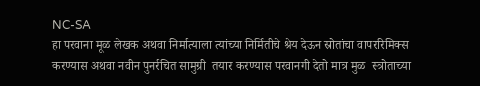NC-SA
हा परवाना मूळ लेखक अथवा निर्मात्याला त्यांच्या निर्मितीचे श्रेय देऊन स्रोतांचा वापररिमिक्स करण्यास अथवा नवीन पुनर्रचित सामुग्री  तयार करण्यास परवानगी देतो मात्र मुळ  स्त्रोताच्या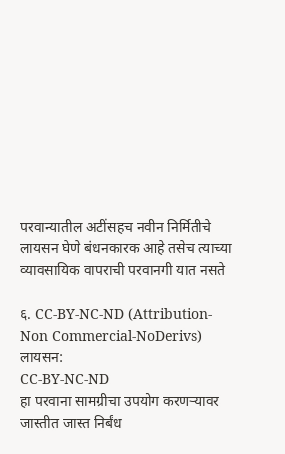परवान्यातील अटींसहच नवीन निर्मितीचे लायसन घेणे बंधनकारक आहे तसेच त्याच्या व्यावसायिक वापराची परवानगी यात नसते

६. CC-BY-NC-ND (Attribution-Non Commercial-NoDerivs) लायसन:
CC-BY-NC-ND
हा परवाना सामग्रीचा उपयोग करणऱ्यावर जास्तीत जास्त निर्बंध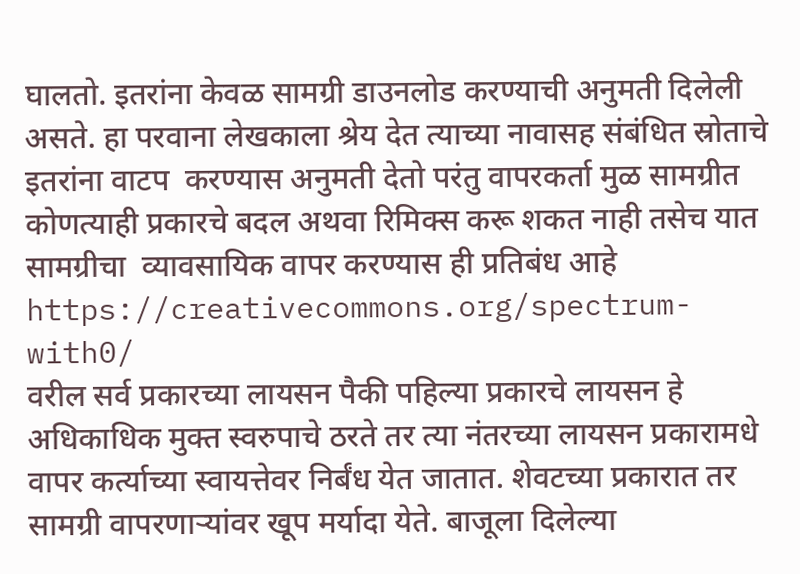घालतो. इतरांना केवळ सामग्री डाउनलोड करण्याची अनुमती दिलेली असते. हा परवाना लेखकाला श्रेय देत त्याच्या नावासह संबंधित स्रोताचे इतरांना वाटप  करण्यास अनुमती देतो परंतु वापरकर्ता मुळ सामग्रीत कोणत्याही प्रकारचे बदल अथवा रिमिक्स करू शकत नाही तसेच यात सामग्रीचा  व्यावसायिक वापर करण्यास ही प्रतिबंध आहे
https://creativecommons.org/spectrum-with0/
वरील सर्व प्रकारच्या लायसन पैकी पहिल्या प्रकारचे लायसन हे अधिकाधिक मुक्त स्वरुपाचे ठरते तर त्या नंतरच्या लायसन प्रकारामधे वापर कर्त्याच्या स्वायत्तेवर निर्बंध येत जातात. शेवटच्या प्रकारात तर सामग्री वापरणाऱ्यांवर खूप मर्यादा येते. बाजूला दिलेल्या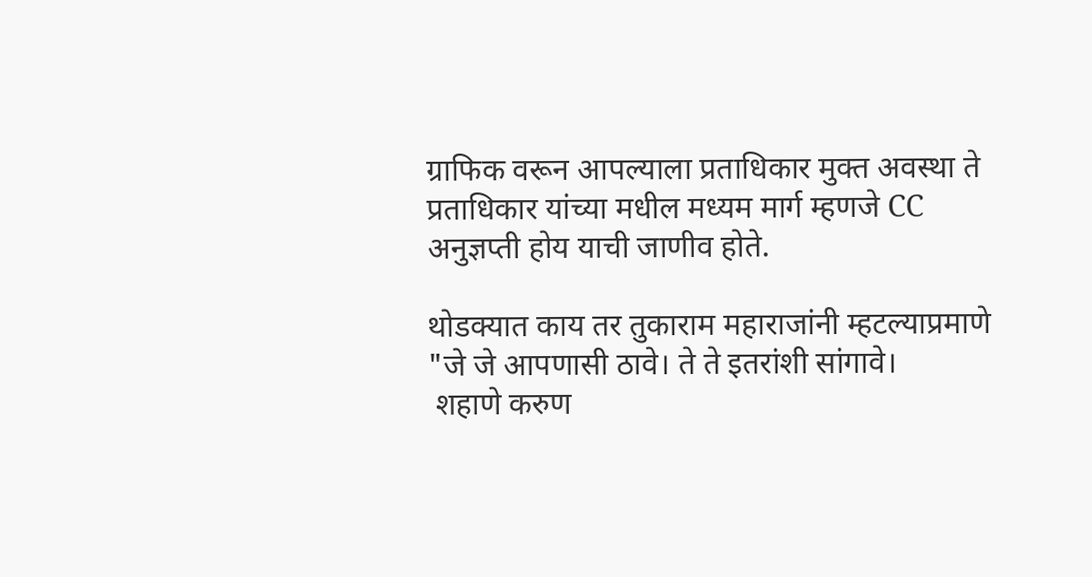ग्राफिक वरून आपल्याला प्रताधिकार मुक्त अवस्था ते प्रताधिकार यांच्या मधील मध्यम मार्ग म्हणजे CC अनुज्ञप्ती होय याची जाणीव होते.

थोडक्यात काय तर तुकाराम महाराजांनी म्हटल्याप्रमाणे
"जे जे आपणासी ठावे। ते ते इतरांशी सांगावे।
 शहाणे करुण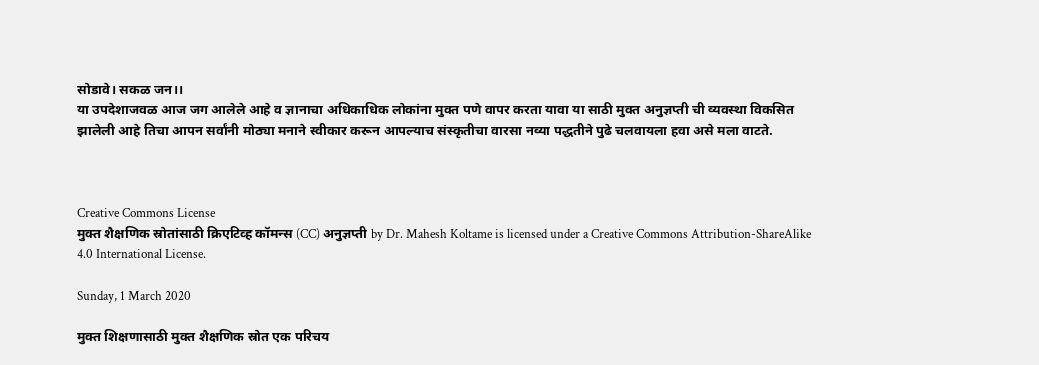सोडावे। सकळ जन।।
या उपदेशाजवळ आज जग आलेले आहे व ज्ञानाचा अधिकाधिक लोकांना मुक्त पणे वापर करता यावा या साठी मुक्त अनुज्ञप्ती ची व्यवस्था विकसित झालेली आहे तिचा आपन सर्वांनी मोठ्या मनाने स्वीकार करून आपल्याच संस्कृतीचा वारसा नव्या पद्धतीने पुढे चलवायला हवा असे मला वाटते.



Creative Commons License
मुक्त शैक्षणिक स्रोतांसाठी क्रिएटिव्ह कॉमन्स (CC) अनुज्ञप्ती by Dr. Mahesh Koltame is licensed under a Creative Commons Attribution-ShareAlike 4.0 International License.

Sunday, 1 March 2020

मुक्त शिक्षणासाठी मुक्त शैक्षणिक स्रोत एक परिचय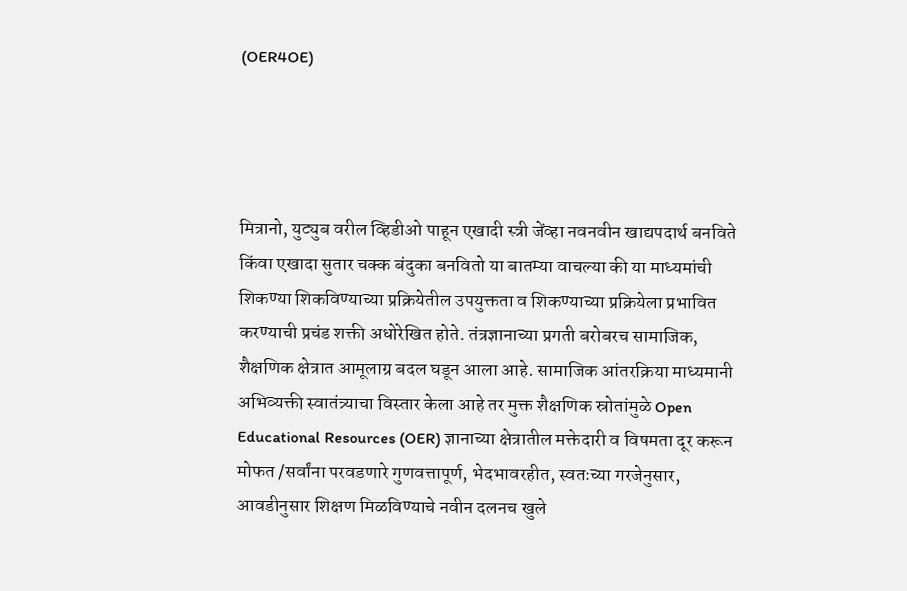(OER4OE)




मित्रानो, युट्युब वरील व्हिडीओ पाहून एखादी स्त्री जेंव्हा नवनवीन खाद्यपदार्थ बनविते किंवा एखादा सुतार चक्क बंदुका बनवितो या बातम्या वाचल्या की या माध्यमांची शिकण्या शिकविण्याच्या प्रक्रियेतील उपयुक्तता व शिकण्याच्या प्रक्रियेला प्रभावित करण्याची प्रचंड शक्ती अधोरेखित होते. तंत्रज्ञानाच्या प्रगती बरोबरच सामाजिक, शैक्षणिक क्षेत्रात आमूलाग्र बदल घडून आला आहे. सामाजिक आंतरक्रिया माध्यमानी अभिव्यक्ती स्वातंत्र्याचा विस्तार केला आहे तर मुक्त शैक्षणिक स्रोतांमुळे Open Educational Resources (OER) ज्ञानाच्या क्षेत्रातील मक्तेदारी व विषमता दूर करून मोफत /सर्वांना परवडणारे गुणवत्तापूर्ण, भेदभावरहीत, स्वतःच्या गरजेनुसार, आवडीनुसार शिक्षण मिळविण्याचे नवीन दलनच खुले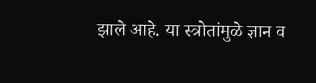झाले आहे. या स्त्रोतांमुळे ज्ञान व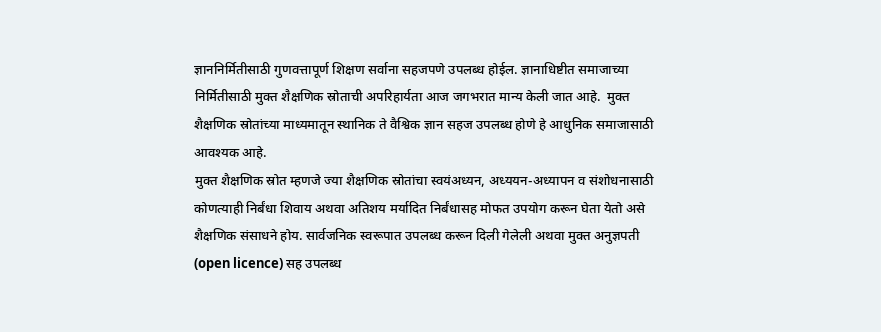ज्ञाननिर्मितीसाठी गुणवत्तापूर्ण शिक्षण सर्वाना सहजपणे उपलब्ध होईल. ज्ञानाधिष्टीत समाजाच्या निर्मितीसाठी मुक्त शैक्षणिक स्रोताची अपरिहार्यता आज जगभरात मान्य केली जात आहे.  मुक्त शैक्षणिक स्रोतांच्या माध्यमातून स्थानिक ते वैश्विक ज्ञान सहज उपलब्ध होणे हे आधुनिक समाजासाठी आवश्यक आहे.
मुक्त शैक्षणिक स्रोत म्हणजे ज्या शैक्षणिक स्रोतांचा स्वयंअध्यन, अध्ययन-अध्यापन व संशोधनासाठी कोणत्याही निर्बंधा शिवाय अथवा अतिशय मर्यादित निर्बंधासह मोफत उपयोग करून घेता येतो असे शैक्षणिक संसाधने होय. सार्वजनिक स्वरूपात उपलब्ध करून दिली गेलेली अथवा मुक्त अनुज्ञपती (open licence) सह उपलब्ध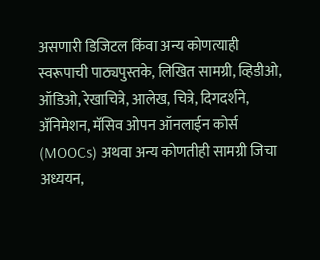असणारी डिजिटल किंवा अन्य कोणत्याही स्वरूपाची पाठ्यपुस्तके, लिखित सामग्री, व्हिडीओ, ऑडिओ, रेखाचित्रे, आलेख, चित्रे, दिगदर्शने, अ‍ॅनिमेशन, मॅसिव ओपन ऑनलाईन कोर्स (MOOCs) अथवा अन्य कोणतीही सामग्री जिचा अध्ययन,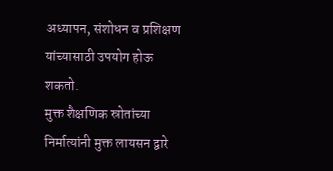अध्यापन, संशोधन व प्रशिक्षण यांच्यासाठी उपयोग होऊ शकतो.
मुक्त शैक्षणिक स्रोतांच्या निर्मात्यांनी मुक्त लायसन द्वारे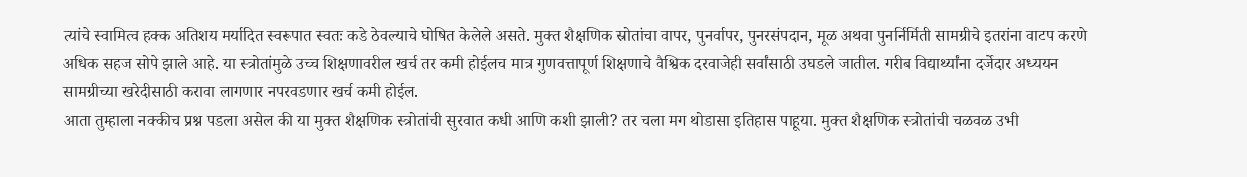त्यांचे स्वामित्व हक्क अतिशय मर्यादित स्वरूपात स्वतः कडे ठेवल्याचे घोषित केलेले असते. मुक्त शैक्षणिक स्रोतांचा वापर, पुनर्वापर, पुनरसंपदान, मूळ अथवा पुनर्निर्मिती सामग्रीचे इतरांना वाटप करणे अधिक सहज सोपे झाले आहे. या स्त्रोतांमुळे उच्च शिक्षणावरील खर्च तर कमी होईलच मात्र गुणवत्तापूर्ण शिक्षणाचे वैश्विक दरवाजेही सर्वांसाठी उघडले जातील. गरीब विद्यार्थ्यांना दर्जेदार अध्ययन सामग्रीच्या खरेदीसाठी करावा लागणार नपरवडणार खर्च कमी होईल.
आता तुम्हाला नक्कीच प्रश्न पडला असेल की या मुक्त शैक्षणिक स्त्रोतांची सुरवात कधी आणि कशी झाली? तर चला मग थोडासा इतिहास पाहूया. मुक्त शैक्षणिक स्त्रोतांची चळवळ उभी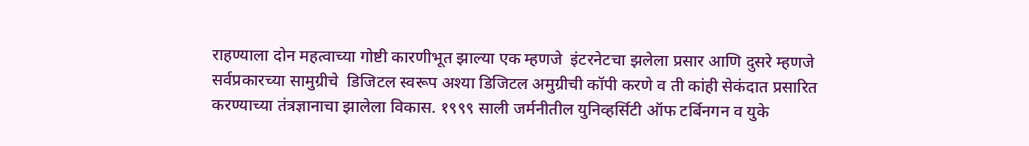राहण्याला दोन महत्वाच्या गोष्टी कारणीभूत झाल्या एक म्हणजे  इंटरनेटचा झलेला प्रसार आणि दुसरे म्हणजे सर्वप्रकारच्या सामुग्रीचे  डिजिटल स्वरूप अश्या डिजिटल अमुग्रीची कॉपी करणे व ती कांही सेकंदात प्रसारित करण्याच्या तंत्रज्ञानाचा झालेला विकास. १९९९ साली जर्मनीतील युनिव्हर्सिटी ऑफ टर्बिनगन व युके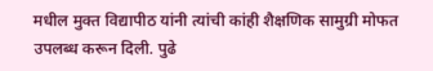मधील मुक्त विद्यापीठ यांनी त्यांची कांही शैक्षणिक सामुग्री मोफत उपलब्ध करून दिली. पुढे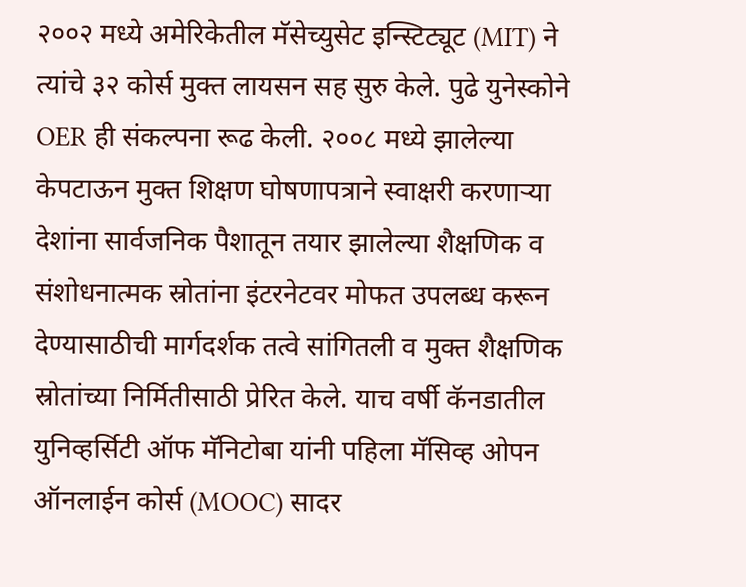२००२ मध्ये अमेरिकेतील मॅसेच्युसेट इन्स्टिट्यूट (MIT) ने त्यांचे ३२ कोर्स मुक्त लायसन सह सुरु केले. पुढे युनेस्कोने OER ही संकल्पना रूढ केली. २००८ मध्ये झालेल्या केपटाऊन मुक्त शिक्षण घोषणापत्राने स्वाक्षरी करणाऱ्या देशांना सार्वजनिक पैशातून तयार झालेल्या शैक्षणिक व संशोधनात्मक स्रोतांना इंटरनेटवर मोफत उपलब्ध करून देण्यासाठीची मार्गदर्शक तत्वे सांगितली व मुक्त शैक्षणिक स्रोतांच्या निर्मितीसाठी प्रेरित केले. याच वर्षी कॅनडातील युनिव्हर्सिटी ऑफ मॅनिटोबा यांनी पहिला मॅसिव्ह ओपन ऑनलाईन कोर्स (MOOC) सादर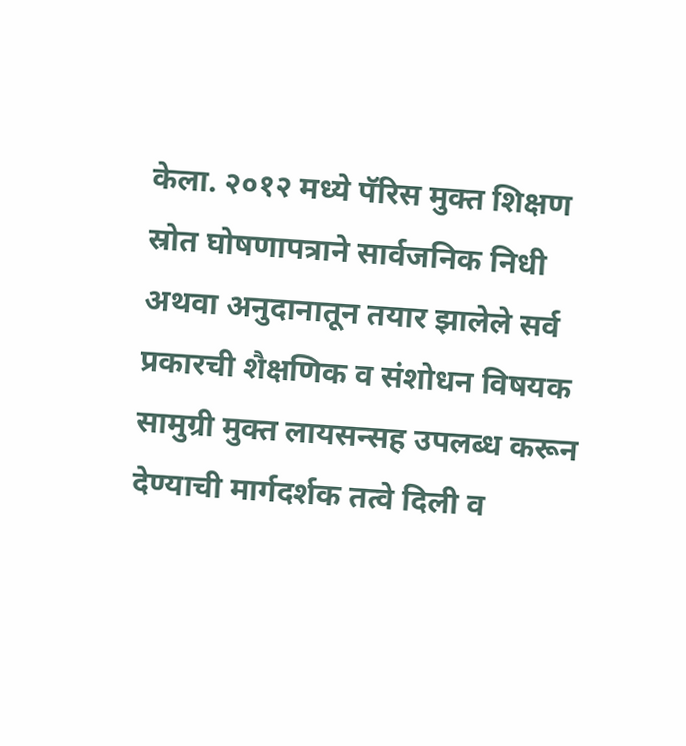केला. २०१२ मध्ये पॅरिस मुक्त शिक्षण स्रोत घोषणापत्राने सार्वजनिक निधी अथवा अनुदानातून तयार झालेले सर्व प्रकारची शैक्षणिक व संशोधन विषयक सामुग्री मुक्त लायसन्सह उपलब्ध करून देण्याची मार्गदर्शक तत्वे दिली व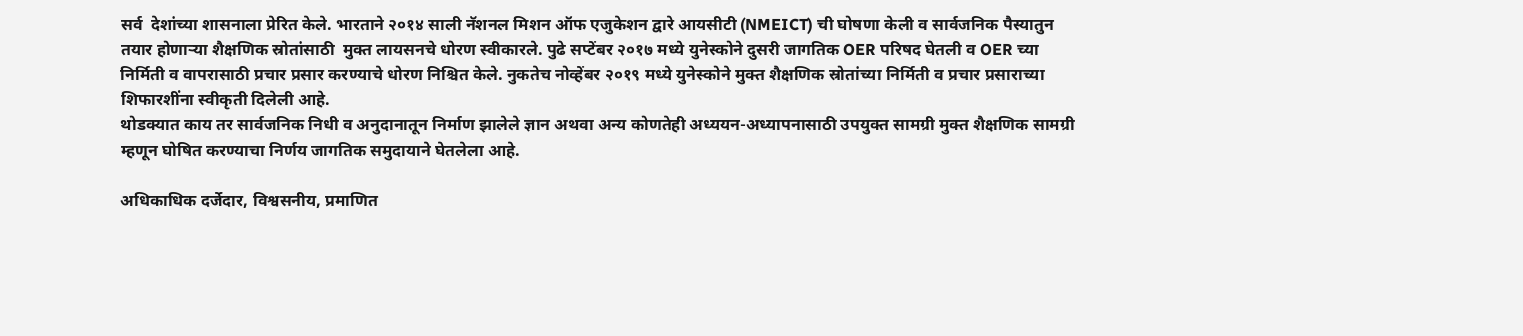सर्व  देशांच्या शासनाला प्रेरित केले. भारताने २०१४ साली नॅशनल मिशन ऑफ एजुकेशन द्वारे आयसीटी (NMEICT) ची घोषणा केली व सार्वजनिक पैस्यातुन तयार होणाऱ्या शैक्षणिक स्रोतांसाठी  मुक्त लायसनचे धोरण स्वीकारले. पुढे सप्टेंबर २०१७ मध्ये युनेस्कोने दुसरी जागतिक OER परिषद घेतली व OER च्या निर्मिती व वापरासाठी प्रचार प्रसार करण्याचे धोरण निश्चित केले. नुकतेच नोव्हेंबर २०१९ मध्ये युनेस्कोने मुक्त शैक्षणिक स्रोतांच्या निर्मिती व प्रचार प्रसाराच्या शिफारशींना स्वीकृती दिलेली आहे.
थोडक्यात काय तर सार्वजनिक निधी व अनुदानातून निर्माण झालेले ज्ञान अथवा अन्य कोणतेही अध्ययन-अध्यापनासाठी उपयुक्त सामग्री मुक्त शैक्षणिक सामग्री म्हणून घोषित करण्याचा निर्णय जागतिक समुदायाने घेतलेला आहे.

अधिकाधिक दर्जेदार, विश्वसनीय, प्रमाणित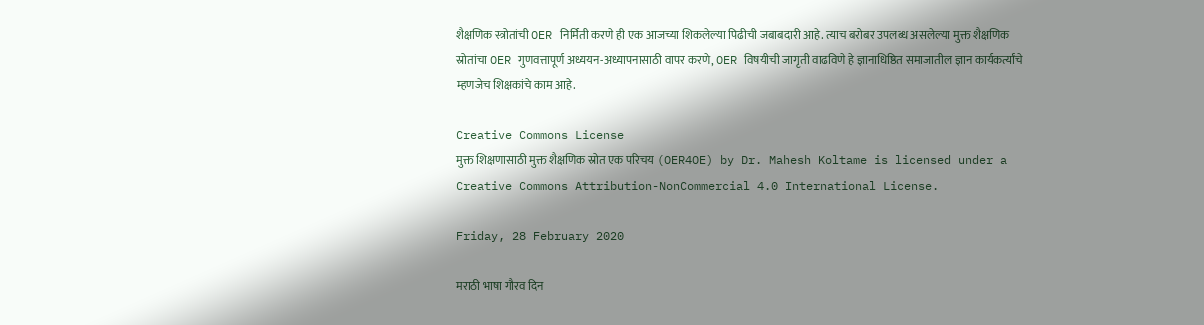शैक्षणिक स्त्रोतांची OER निर्मिती करणे ही एक आजच्या शिकलेल्या पिढीची जबाबदारी आहे. त्याच बरोबर उपलब्ध असलेल्या मुक्त शैक्षणिक स्रोतांचा OER गुणवत्तापूर्ण अध्ययन-अध्यापनासाठी वापर करणे, OER विषयीची जागृती वाढविणे हे ज्ञानाधिष्ठित समाजातील ज्ञान कार्यकर्त्यांचे म्हणजेच शिक्षकांचे काम आहे.

Creative Commons License
मुक्त शिक्षणासाठी मुक्त शैक्षणिक स्रोत एक परिचय (OER4OE) by Dr. Mahesh Koltame is licensed under a Creative Commons Attribution-NonCommercial 4.0 International License.

Friday, 28 February 2020

मराठी भाषा गौरव दिन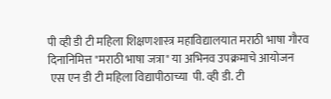पी व्ही डी टी महिला शिक्षणशास्त्र महाविद्यालयात मराठी भाषा गौरव दिनानिमित्त "मराठी भाषा जत्रा" या अभिनव उपक्रमाचे आयोजन
 एस एन डी टी महिला विद्यापीठाच्या  पी. व्ही डी. टी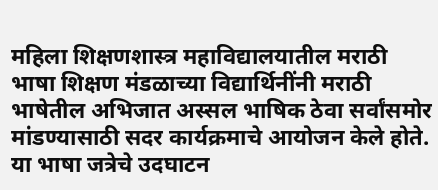महिला शिक्षणशास्त्र महाविद्यालयातील मराठी भाषा शिक्षण मंडळाच्या विद्यार्थिनींनी मराठी भाषेतील अभिजात अस्सल भाषिक ठेवा सर्वांसमोर मांडण्यासाठी सदर कार्यक्रमाचे आयोजन केले होते. या भाषा जत्रेचे उदघाटन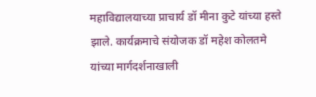महाविद्यालयाच्या प्राचार्य डॉ मीना कुटे यांच्या हस्ते झाले. कार्यक्रमाचे संयोजक डॉ महेश कोलतमे यांच्या मार्गदर्शनाखाली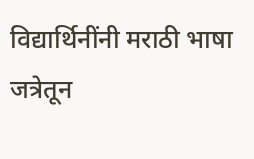विद्यार्थिनींनी मराठी भाषा जत्रेतून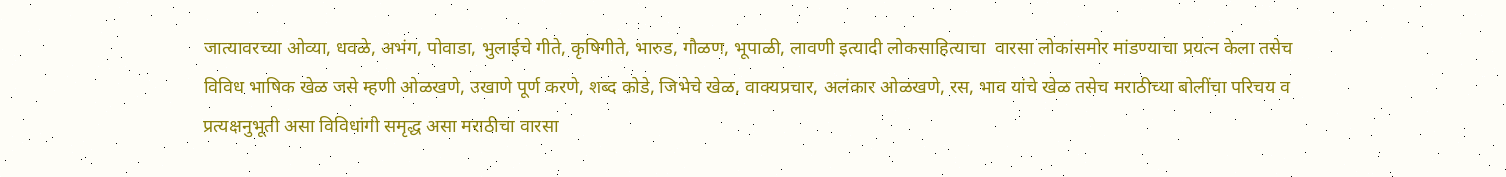जात्यावरच्या ओव्या, धवळे, अभंग, पोवाडा, भुलाईचे गीते, कृषिगीते, भारुड, गौळण, भूपाळी, लावणी इत्यादी लोकसाहित्याचा  वारसा लोकांसमोर मांडण्याचा प्रयत्न केला तसेच विविध भाषिक खेळ जसे म्हणी ओळखणे, उखाणे पूर्ण करणे, शब्द कोडे, जिभेचे खेळ, वाक्यप्रचार, अलंकार ओळखणे, रस, भाव यांचे खेळ तसेच मराठीच्या बोलींचा परिचय व प्रत्यक्षनुभूती असा विविधांगी समृद्ध असा मराठीचा वारसा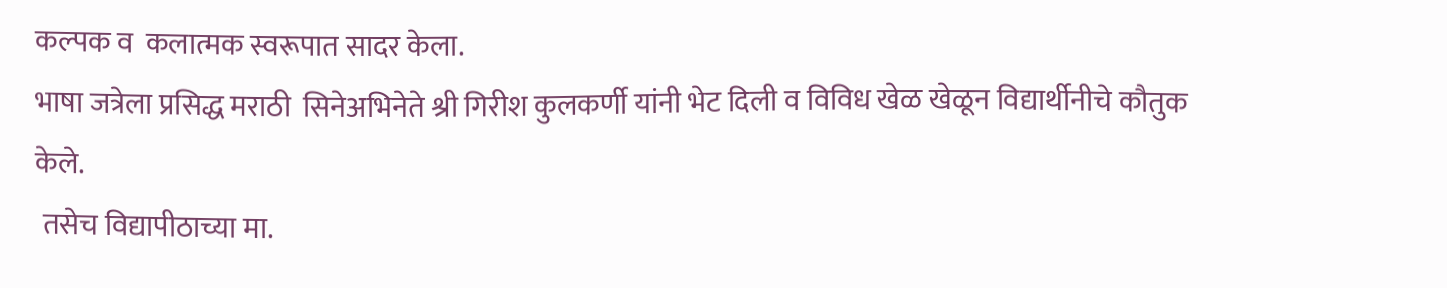कल्पक व  कलात्मक स्वरूपात सादर केला.
भाषा जत्रेला प्रसिद्ध मराठी  सिनेअभिनेते श्री गिरीश कुलकर्णी यांनी भेट दिली व विविध खेळ खेळून विद्यार्थीनीचे कौतुक केले.
 तसेच विद्यापीठाच्या मा.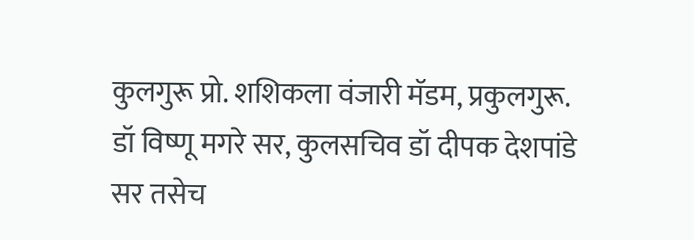कुलगुरू प्रो. शशिकला वंजारी मॅडम, प्रकुलगुरू.  डॉ विष्णू मगरे सर, कुलसचिव डॉ दीपक देशपांडे सर तसेच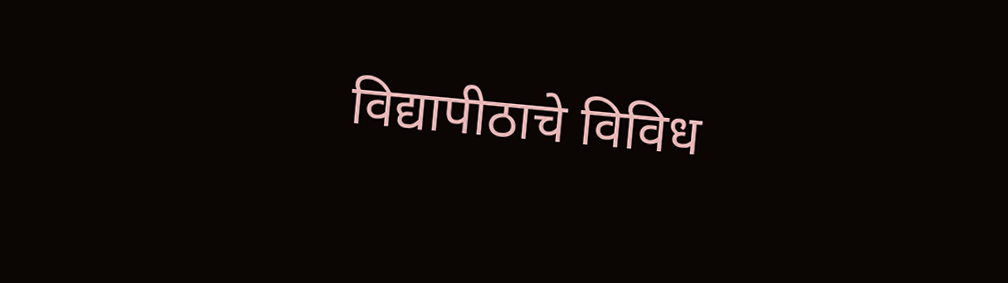विद्यापीठाचे विविध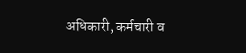अधिकारी, कर्मचारी व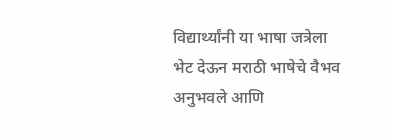विद्यार्थ्यांनी या भाषा जत्रेला भेट देऊन मराठी भाषेचे वैभव अनुभवले आणि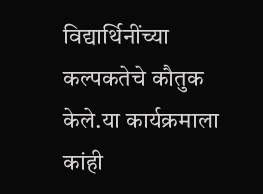विद्यार्थिनींच्या कल्पकतेचे कौतुक केले.या कार्यक्रमाला कांही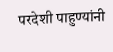परदेशी पाहुण्यांनी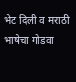भेट दिली व मराठी भाषेचा गोडवा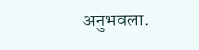अनुभवला.